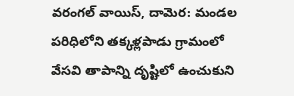వరంగల్ వాయిస్, దామెర: మండల పరిధిలోని తక్కళ్లపాడు గ్రామంలో వేసవి తాపాన్ని దృష్టిలో ఉంచుకుని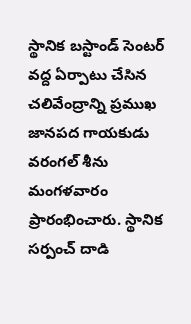స్థానిక బస్టాండ్ సెంటర్ వద్ద ఏర్పాటు చేసిన చలివేంద్రాన్ని ప్రముఖ జానపద గాయకుడు వరంగల్ శీను మంగళవారం ప్రారంభించారు. స్థానిక సర్పంచ్ దాడి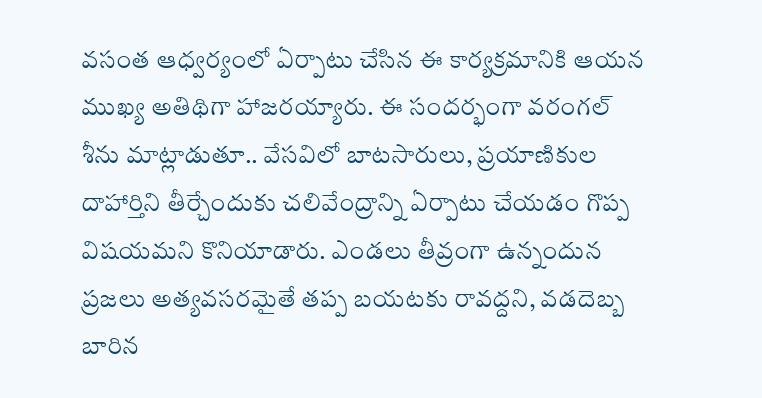వసంత ఆధ్వర్యంలో ఏర్పాటు చేసిన ఈ కార్యక్రమానికి ఆయన ముఖ్య అతిథిగా హాజరయ్యారు. ఈ సందర్భంగా వరంగల్ శీను మాట్లాడుతూ.. వేసవిలో బాటసారులు, ప్రయాణికుల దాహార్తిని తీర్చేందుకు చలివేంద్రాన్ని ఏర్పాటు చేయడం గొప్ప విషయమని కొనియాడారు. ఎండలు తీవ్రంగా ఉన్నందున ప్రజలు అత్యవసరమైతే తప్ప బయటకు రావద్దని, వడదెబ్బ బారిన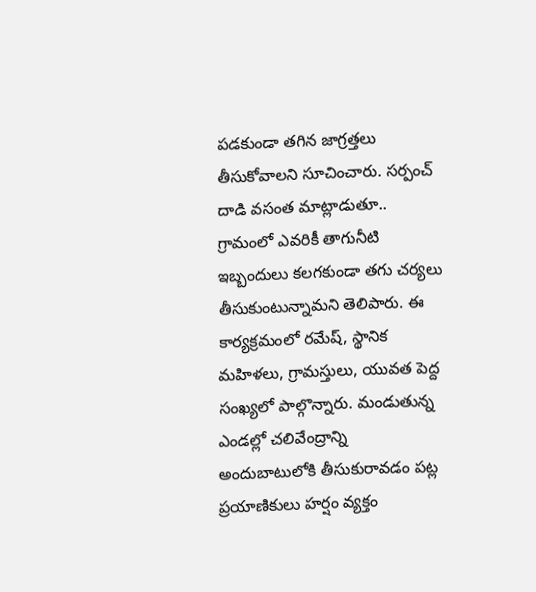పడకుండా తగిన జాగ్రత్తలు తీసుకోవాలని సూచించారు. సర్పంచ్ దాడి వసంత మాట్లాడుతూ.. గ్రామంలో ఎవరికీ తాగునీటి ఇబ్బందులు కలగకుండా తగు చర్యలు తీసుకుంటున్నామని తెలిపారు. ఈ కార్యక్రమంలో రమేష్, స్థానిక మహిళలు, గ్రామస్తులు, యువత పెద్ద సంఖ్యలో పాల్గొన్నారు. మండుతున్న ఎండల్లో చలివేంద్రాన్ని అందుబాటులోకి తీసుకురావడం పట్ల ప్రయాణికులు హర్షం వ్యక్తం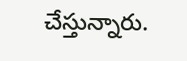చేస్తున్నారు.